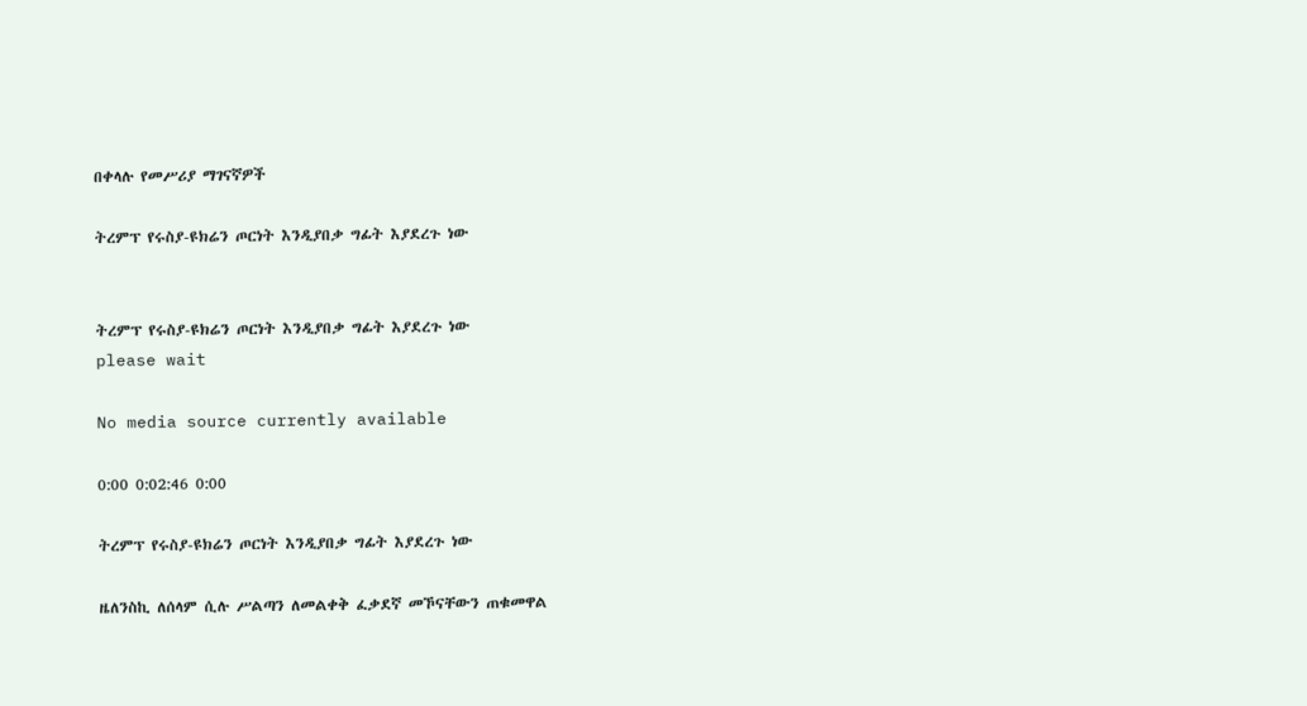በቀላሉ የመሥሪያ ማገናኛዎች

ትረምፕ የሩስያ-ዩክሬን ጦርነት እንዲያበቃ ግፊት እያደረጉ ነው


ትረምፕ የሩስያ-ዩክሬን ጦርነት እንዲያበቃ ግፊት እያደረጉ ነው
please wait

No media source currently available

0:00 0:02:46 0:00

ትረምፕ የሩስያ-ዩክሬን ጦርነት እንዲያበቃ ግፊት እያደረጉ ነው

ዜለንስኪ ለሰላም ሲሉ ሥልጣን ለመልቀቅ ፈቃደኛ መኾናቸውን ጠቁመዋል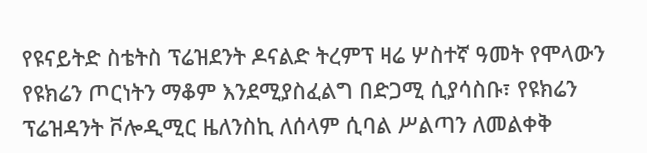የዩናይትድ ስቴትስ ፕሬዝደንት ዶናልድ ትረምፕ ዛሬ ሦስተኛ ዓመት የሞላውን የዩክሬን ጦርነትን ማቆም እንደሚያስፈልግ በድጋሚ ሲያሳስቡ፣ የዩክሬን ፕሬዝዳንት ቮሎዲሚር ዜለንስኪ ለሰላም ሲባል ሥልጣን ለመልቀቅ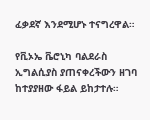ፈቃደኛ እንደሚሆኑ ተናግረዋል።

የቪኦኤ ቬሮኒካ ባልደራስ ኢግልሲያስ ያጠናቀረችውን ዘገባ ከተያያዘው ፋይል ይከታተሉ።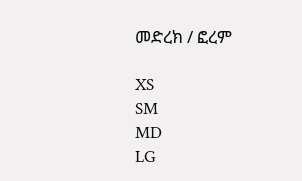መድረክ / ፎረም

XS
SM
MD
LG